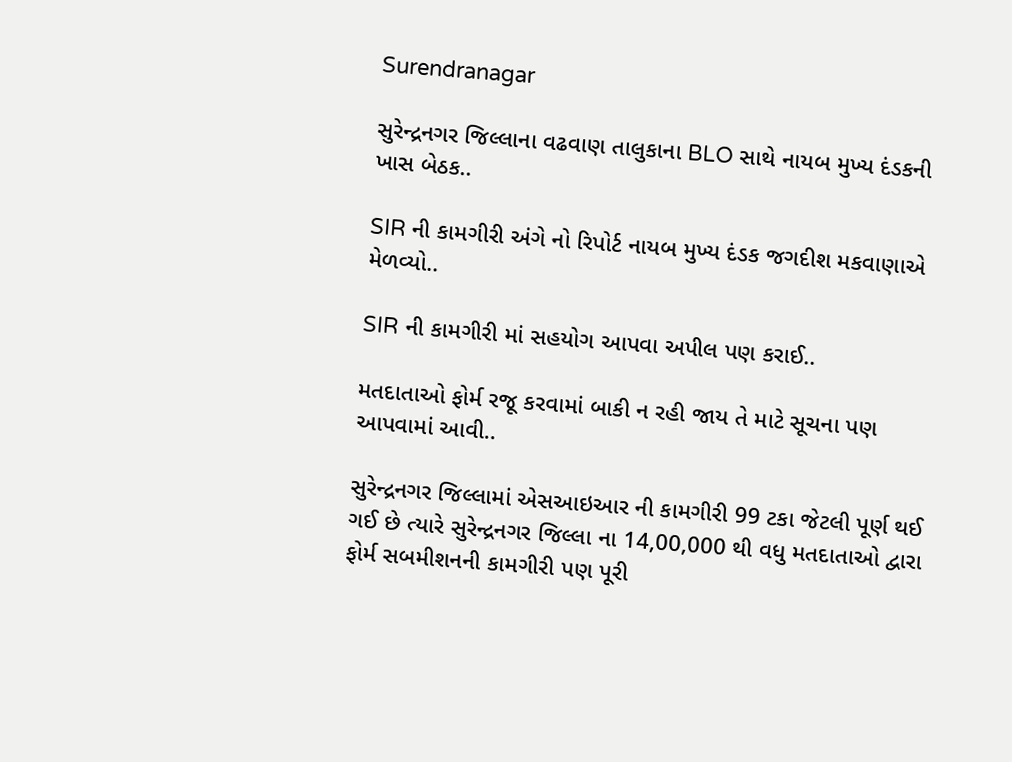Surendranagar

સુરેન્દ્રનગર જિલ્લાના વઢવાણ તાલુકાના BLO સાથે નાયબ મુખ્ય દંડકની ખાસ બેઠક..

SIR ની કામગીરી અંગે નો રિપોર્ટ નાયબ મુખ્ય દંડક જગદીશ મકવાણાએ મેળવ્યો..

SIR ની કામગીરી માં સહયોગ આપવા અપીલ પણ કરાઈ..

મતદાતાઓ ફોર્મ રજૂ કરવામાં બાકી ન રહી જાય તે માટે સૂચના પણ આપવામાં આવી..

સુરેન્દ્રનગર જિલ્લામાં એસઆઇઆર ની કામગીરી 99 ટકા જેટલી પૂર્ણ થઈ ગઈ છે ત્યારે સુરેન્દ્રનગર જિલ્લા ના 14,00,000 થી વધુ મતદાતાઓ દ્વારા ફોર્મ સબમીશનની કામગીરી પણ પૂરી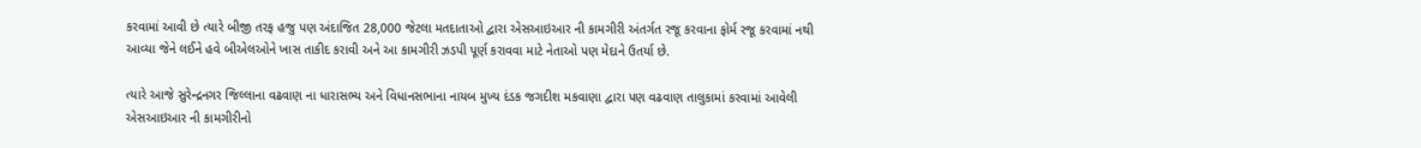કરવામાં આવી છે ત્યારે બીજી તરફ હજુ પણ અંદાજિત 28,000 જેટલા મતદાતાઓ દ્વારા એસઆઇઆર ની કામગીરી અંતર્ગત રજૂ કરવાના ફોર્મ રજૂ કરવામાં નથી આવ્યા જેને લઈને હવે બીએલઓને ખાસ તાકીદ કરાવી અને આ કામગીરી ઝડપી પૂર્ણ કરાવવા માટે નેતાઓ પણ મેદાને ઉતર્યા છે.

ત્યારે આજે સુરેન્દ્રનગર જિલ્લાના વઢવાણ ના ધારાસભ્ય અને વિધાનસભાના નાયબ મુખ્ય દંડક જગદીશ મકવાણા દ્વારા પણ વઢવાણ તાલુકામાં કરવામાં આવેલી એસઆઇઆર ની કામગીરીનો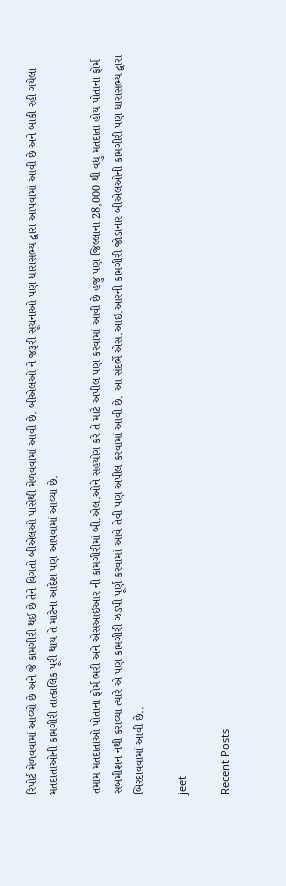રિપોર્ટ મેળવવામાં આવ્યો છે અને જે કામગીરી થઈ છે તેને વિગતો બીએલઓ પાસેથી મેળવવામાં આવી છે. બીએલઓ ને જરૂરી સૂચનાઓ પણ ધારાસભ્ય દ્વારા આપવામાં આવી છે અને બાકી રહી ગયેલા મતદાતાઓની કામગીરી તાત્કાલિક પૂરી થાય તે માટેના આદેશ પણ આપવામાં આવ્યા છે.

તમામ મતદાતાઓ પોતાના ફોર્મ ભરી અને એસઆઇઆર ની કામગીરીમાં બી.એલ.ઓને સહયોગ કરે તે માટે અપીલ પણ કરવામાં આવી છે હજુ પણ જિલ્લાના 28,000 થી વધુ મતદાતા હોય પોતાના ફોર્મ સબમીશન નથી કરાવ્યા ત્યારે એ પણ કામગીરી ઝડપી પૂર્ણ કરવામાં આવે તેવી પણ અપીલ કરવામાં આવી છે. આ સંદર્ભે એસ.આઇ.આરની કામગીરી જોડાનાર બીએલઓની કામગીરી પણ ધારાસભ્ય દ્વારા બિરદાવવામાં આવી છે..

jeet

Recent Posts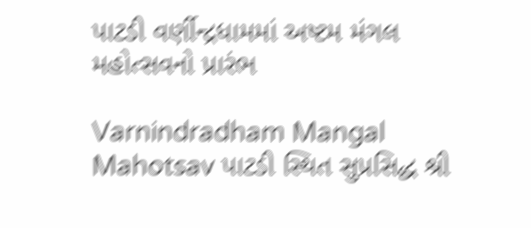પાટડી વર્ણીન્દ્રધામમાં અષ્ટમ મંગલ મહોત્સવનો પ્રારંભ

Varnindradham Mangal Mahotsav પાટડી સ્થિત સુપ્રસિદ્ધ શ્રી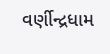વર્ણીન્દ્રધામ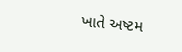ખાતે અષ્ટમ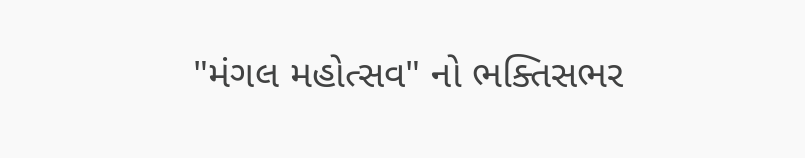"મંગલ મહોત્સવ" નો ભક્તિસભર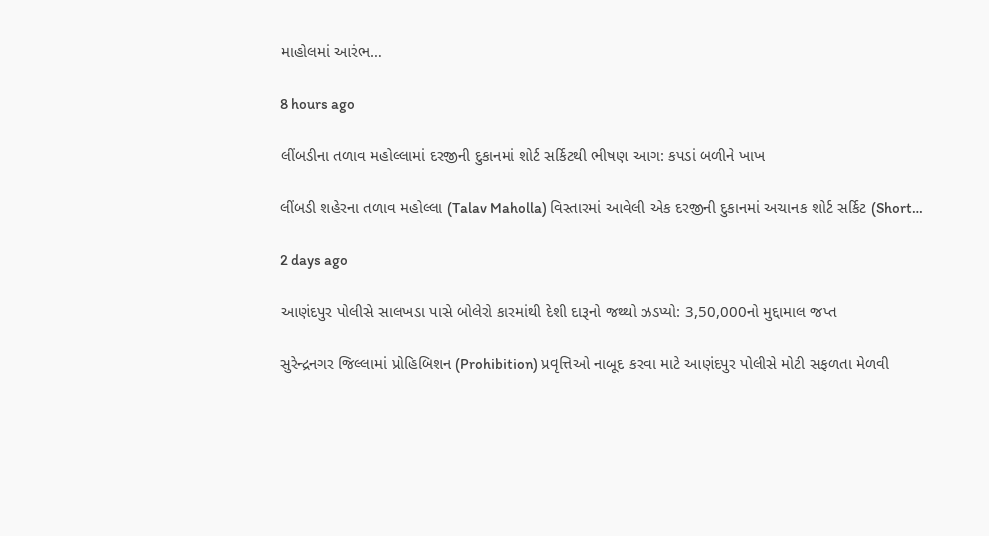માહોલમાં આરંભ…

8 hours ago

લીંબડીના તળાવ મહોલ્લામાં દરજીની દુકાનમાં શોર્ટ સર્કિટથી ભીષણ આગ: કપડાં બળીને ખાખ

લીંબડી શહેરના તળાવ મહોલ્લા (Talav Maholla) વિસ્તારમાં આવેલી એક દરજીની દુકાનમાં અચાનક શોર્ટ સર્કિટ (Short…

2 days ago

આણંદપુર પોલીસે સાલખડા પાસે બોલેરો કારમાંથી દેશી દારૂનો જથ્થો ઝડપ્યો: 3,50,000નો મુદ્દામાલ જપ્ત

સુરેન્દ્રનગર જિલ્લામાં પ્રોહિબિશન (Prohibition) પ્રવૃત્તિઓ નાબૂદ કરવા માટે આણંદપુર પોલીસે મોટી સફળતા મેળવી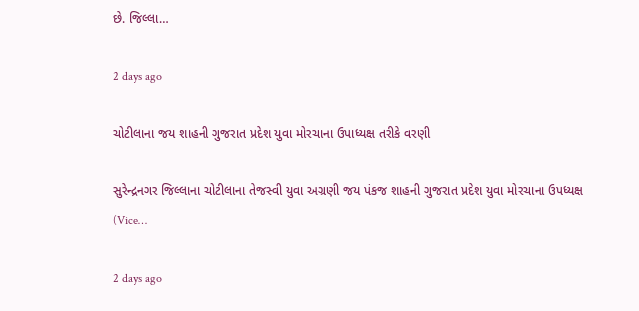છે. જિલ્લા…

2 days ago

ચોટીલાના જય શાહની ગુજરાત પ્રદેશ યુવા મોરચાના ઉપાધ્યક્ષ તરીકે વરણી

સુરેન્દ્રનગર જિલ્લાના ચોટીલાના તેજસ્વી યુવા અગ્રણી જય પંકજ શાહની ગુજરાત પ્રદેશ યુવા મોરચાના ઉપધ્યક્ષ (Vice…

2 days ago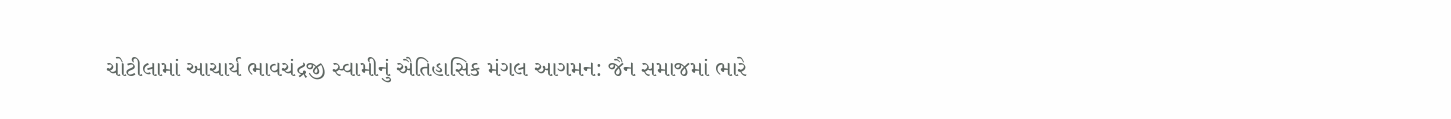ચોટીલામાં આચાર્ય ભાવચંદ્રજી સ્વામીનું ઐતિહાસિક મંગલ આગમન: જૈન સમાજમાં ભારે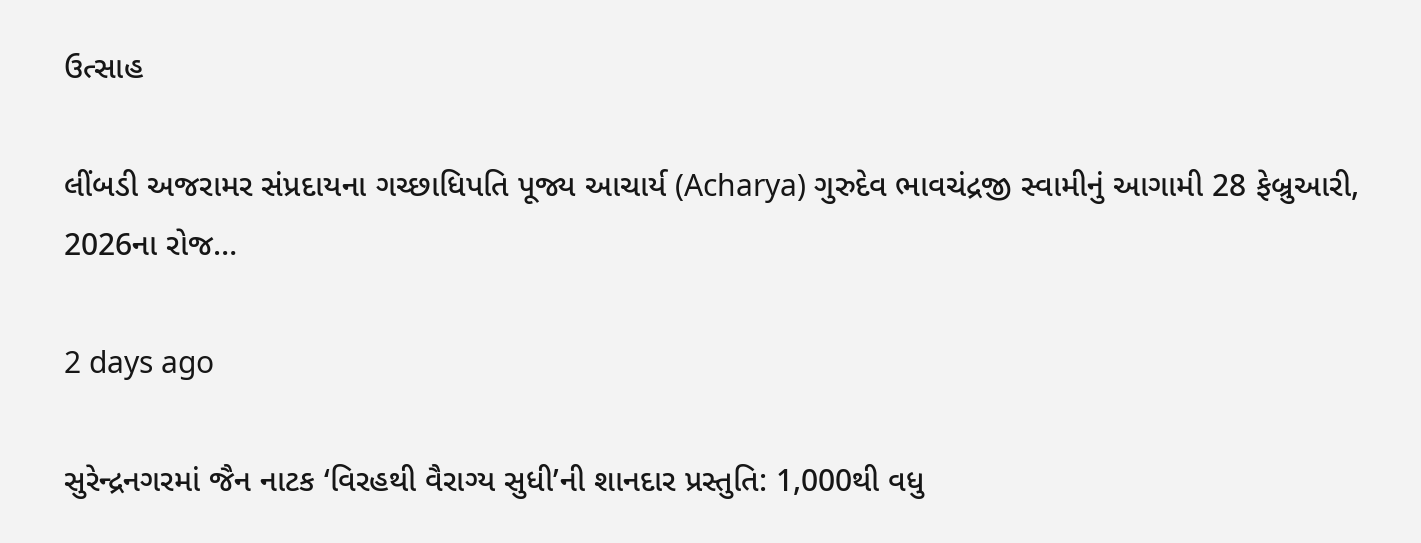ઉત્સાહ

લીંબડી અજરામર સંપ્રદાયના ગચ્છાધિપતિ પૂજ્ય આચાર્ય (Acharya) ગુરુદેવ ભાવચંદ્રજી સ્વામીનું આગામી 28 ફેબ્રુઆરી, 2026ના રોજ…

2 days ago

સુરેન્દ્રનગરમાં જૈન નાટક ‘વિરહથી વૈરાગ્ય સુધી’ની શાનદાર પ્રસ્તુતિ: 1,000થી વધુ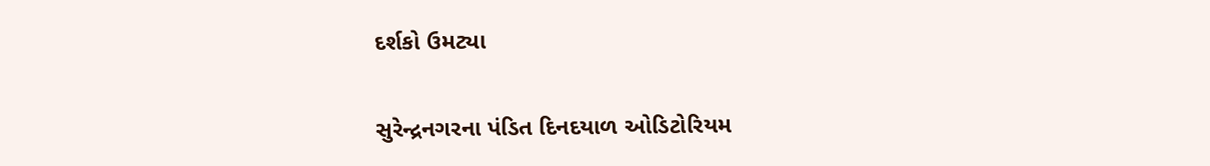દર્શકો ઉમટ્યા

સુરેન્દ્રનગરના પંડિત દિનદયાળ ઓડિટોરિયમ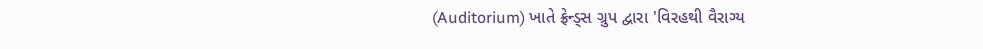(Auditorium) ખાતે ફ્રેન્ડ્સ ગ્રુપ દ્વારા 'વિરહથી વૈરાગ્ય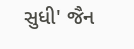સુધી' જૈન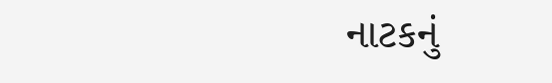નાટકનું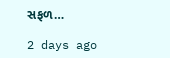સફળ…

2 days ago